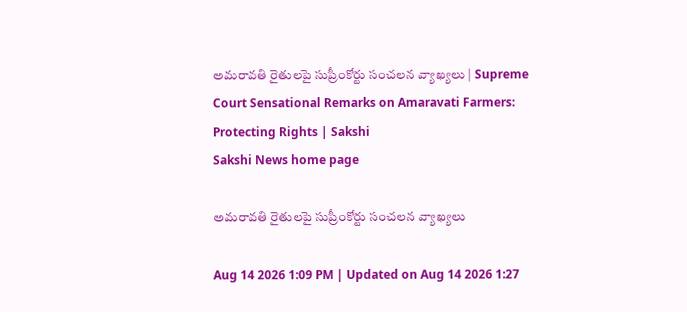అమరావతి రైతులపై సుప్రీంకోర్టు సంచలన వ్యాఖ్యలు | Supreme Court Sensational Remarks on Amaravati Farmers: Protecting Rights | Sakshi
Sakshi News home page

అమరావతి రైతులపై సుప్రీంకోర్టు సంచలన వ్యాఖ్యలు

Aug 14 2026 1:09 PM | Updated on Aug 14 2026 1:27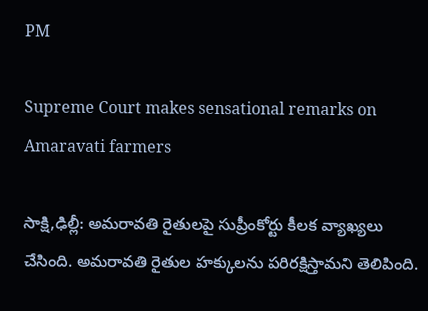PM

Supreme Court makes sensational remarks on Amaravati farmers

సాక్షి,ఢిల్లీ: అమరావతి రైతులపై సుప్రీంకోర్టు కీలక వ్యాఖ్యలు చేసింది. అమరావతి రైతుల హక్కులను పరిరక్షిస్తామని తెలిపింది.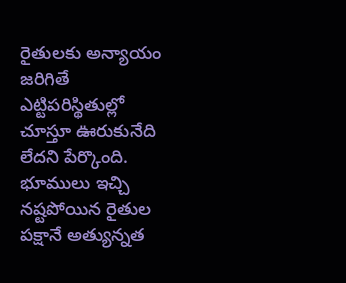రైతులకు అన్యాయం జరిగితే ఎట్టిపరిస్థితుల్లో చూస్తూ ఊరుకునేది లేదని పేర్కొంది. భూములు ఇచ్చి నష్టపోయిన రైతుల పక్షానే అత్యున్నత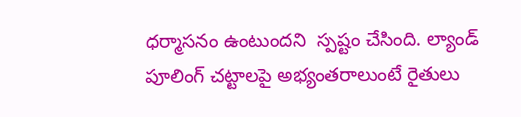ధర్మాసనం ఉంటుందని  స్పష్టం చేసింది. ల్యాండ్‌ పూలింగ్‌ చట్టాలపై అభ్యంతరాలుంటే రైతులు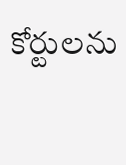కోర్టులను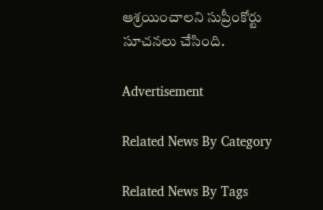ఆశ్రయించాలని సుప్రీంకోర్టు సూచనలు చేసింది.

Advertisement

Related News By Category

Related News By Tags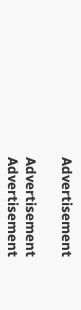Advertisement

Advertisement
Advertisement